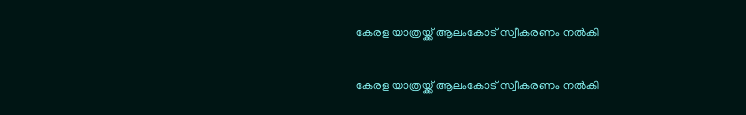കേരള യാത്രയ്ക്ക് ആലംകോട് സ്വീകരണം നൽകി

കേരള യാത്രയ്ക്ക് ആലംകോട് സ്വീകരണം നൽകി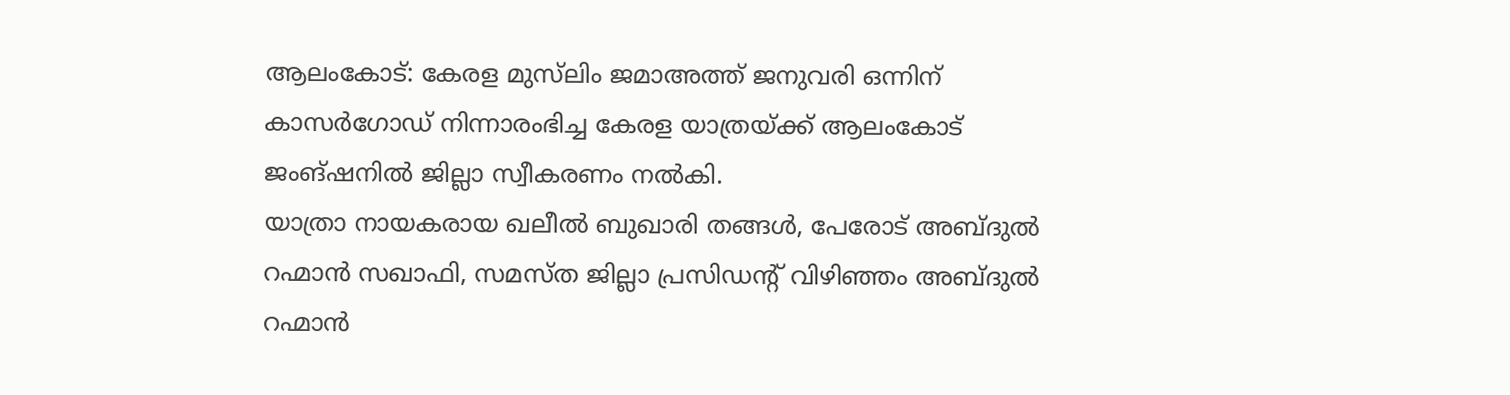ആലംകോട്: കേരള മുസ്‌ലിം ജമാഅത്ത് ജനുവരി ഒന്നിന് കാസർഗോഡ് നിന്നാരംഭിച്ച കേരള യാത്രയ്ക്ക് ആലംകോട് ജംങ്ഷനിൽ ജില്ലാ സ്വീകരണം നൽകി.
യാത്രാ നായകരായ ഖലീൽ ബുഖാരി തങ്ങൾ, പേരോട് അബ്ദുൽ റഹ്മാൻ സഖാഫി, സമസ്ത ജില്ലാ പ്രസിഡന്റ് വിഴിഞ്ഞം അബ്ദുൽ റഹ്മാൻ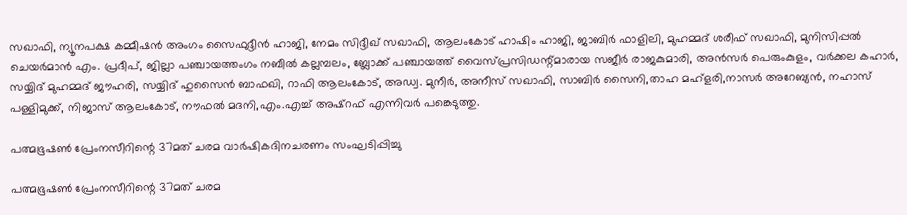സഖാഫി, ന്യൂനപക്ഷ കമ്മീഷൻ അംഗം സൈഫുദ്ദീൻ ഹാജി, നേമം സിദ്ദീഖ് സഖാഫി, ആലംകോട് ഹാഷിം ഹാജി, ജാബിർ ഫാളിലി, മുഹമ്മദ്‌ ശരീഫ് സഖാഫി, മുനിസിപ്പൽ ചെയർമാൻ എം. പ്രദീപ്, ജില്ലാ പഞ്ചായത്തംഗം നബീൽ കല്ലമ്പലം, ബ്ലോക്ക് പഞ്ചായത്ത് വൈസ്പ്രസിഡന്റ്മാരായ സജീർ രാജകുമാരി, അൻസർ പെരുംകുളം, വർക്കല കഹാർ, സയ്യിദ് മുഹമ്മദ്‌ ജൗഹരി, സയ്യിദ് ഹുസൈൻ ബാഫഖി, റാഫി ആലംകോട്, അഡ്വ. മുനീർ, അനീസ് സഖാഫി, സാബിർ സൈനി,താഹ മഹ്ളരി,നാസർ അറേബ്യൻ, നഹാസ് പള്ളിമുക്ക്, നിജാസ് ആലംകോട്, നൗഫൽ മദനി,എം.എച്ച് അഷ്‌റഫ്‌ എന്നിവർ പങ്കെടുത്തു.

പത്മഭൂഷൺ പ്രേംനസീറിന്റെ 37മത് ചരമ വാർഷികദിനചരണം സംഘടിപ്പിച്ചു

പത്മഭൂഷൺ പ്രേംനസീറിന്റെ 37മത് ചരമ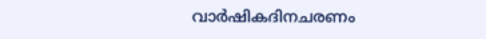വാർഷികദിനചരണം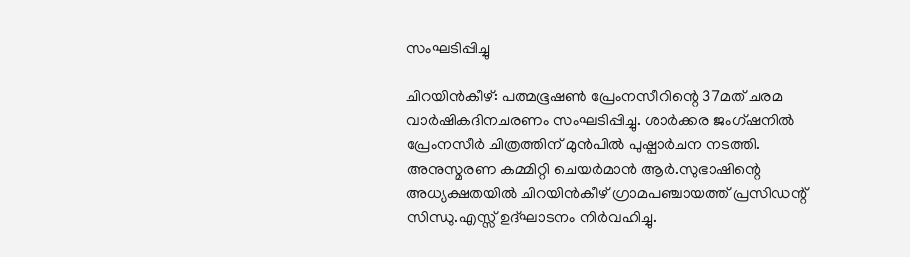സംഘടിപ്പിച്ചു

ചിറയിൻകീഴ്: പത്മഭൂഷൺ പ്രേംനസീറിന്റെ 37മത് ചരമ വാർഷികദിനചരണം സംഘടിപ്പിച്ചു. ശാർക്കര ജംഗ്‌ഷനിൽ പ്രേംനസീർ ചിത്രത്തിന് മുൻപിൽ പുഷ്പാർചന നടത്തി. അനുസ്മരണ കമ്മിറ്റി ചെയർമാൻ ആർ.സുഭാഷിന്റെ അധ്യക്ഷതയിൽ ചിറയിൻകീഴ് ഗ്രാമപഞ്ചായത്ത് പ്രസിഡന്റ്‌ സിന്ധു.എസ്സ് ഉദ്ഘാടനം നിർവഹിച്ചു.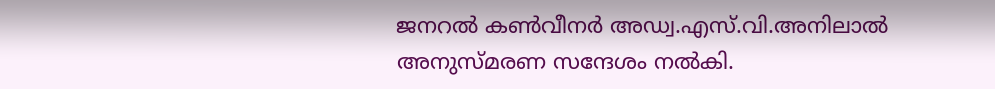ജനറൽ കൺവീനർ അഡ്വ.എസ്.വി.അനിലാൽ അനുസ്മരണ സന്ദേശം നൽകി.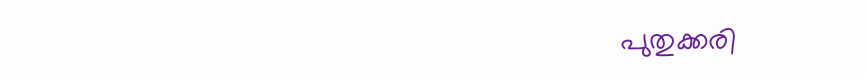പുതുക്കരി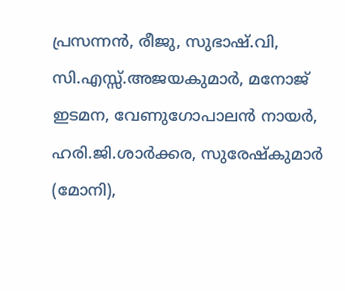പ്രസന്നൻ, രീജു, സുഭാഷ്.വി, സി.എസ്സ്.അജയകുമാർ, മനോജ്‌ ഇടമന, വേണുഗോപാലൻ നായർ, ഹരി.ജി.ശാർക്കര, സുരേഷ്‌കുമാർ (മോനി),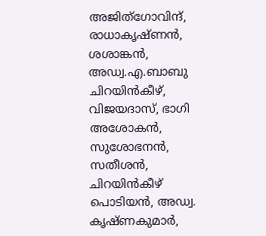അജിത്ഗോവിന്ദ്, രാധാകൃഷ്ണൻ, ശശാങ്കൻ, അഡ്വ.എ.ബാബു ചിറയിൻകീഴ്, വിജയദാസ്, ഭാഗി അശോകൻ, സുശോഭനൻ, സതീശൻ, ചിറയിൻകീഴ് പൊടിയൻ, അഡ്വ. കൃഷ്ണകുമാർ,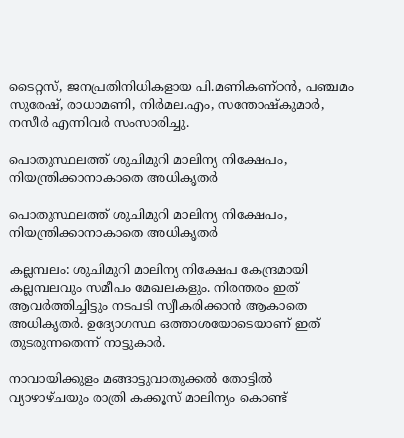ടൈറ്റസ്, ജനപ്രതിനിധികളായ പി.മണികണ്ഠൻ, പഞ്ചമം സുരേഷ്, രാധാമണി, നിർമല.എം, സന്തോഷ്‌കുമാർ, നസീർ എന്നിവർ സംസാരിച്ചു.

പൊതുസ്ഥലത്ത് ശുചിമുറി മാലിന്യ നിക്ഷേപം, നിയന്ത്രിക്കാനാകാതെ അധികൃതർ

പൊതുസ്ഥലത്ത് ശുചിമുറി മാലിന്യ നിക്ഷേപം, നിയന്ത്രിക്കാനാകാതെ അധികൃതർ

കല്ലമ്പലം: ശുചിമുറി മാലിന്യ നിക്ഷേപ കേന്ദ്രമായി കല്ലമ്പലവും സമീപം മേഖലകളും. നിരന്തരം ഇത് ആവർത്തിച്ചിട്ടും നടപടി സ്വീകരിക്കാൻ ആകാതെ അധികൃതർ. ഉദ്യോഗസ്ഥ ഒത്താശയോടെയാണ് ഇത് തുടരുന്നതെന്ന് നാട്ടുകാർ.

നാവായിക്കുളം മങ്ങാട്ടുവാതുക്കൽ തോട്ടിൽ വ്യാഴാഴ്ചയും രാത്രി കക്കൂസ് മാലിന്യം കൊണ്ട്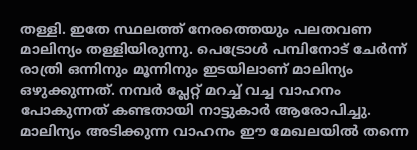തള്ളി. ഇതേ സ്ഥലത്ത് നേരത്തെയും പലതവണ മാലിന്യം തള്ളിയിരുന്നു. പെട്രോൾ പമ്പിനോട് ചേർന്ന്‌ രാത്രി ഒന്നിനും മൂന്നിനും ഇടയിലാണ് മാലിന്യം ഒഴുക്കുന്നത്. നമ്പർ പ്ലേറ്റ് മറച്ച് വച്ച വാഹനം പോകുന്നത് കണ്ടതായി നാട്ടുകാർ ആരോപിച്ചു. മാലിന്യം അടിക്കുന്ന വാഹനം ഈ മേഖലയിൽ തന്നെ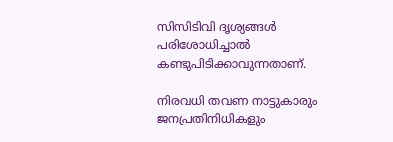സിസിടിവി ദൃശ്യങ്ങൾ പരിശോധിച്ചാൽ കണ്ടുപിടിക്കാവുന്നതാണ്.

നിരവധി തവണ നാട്ടുകാരും ജനപ്രതിനിധികളും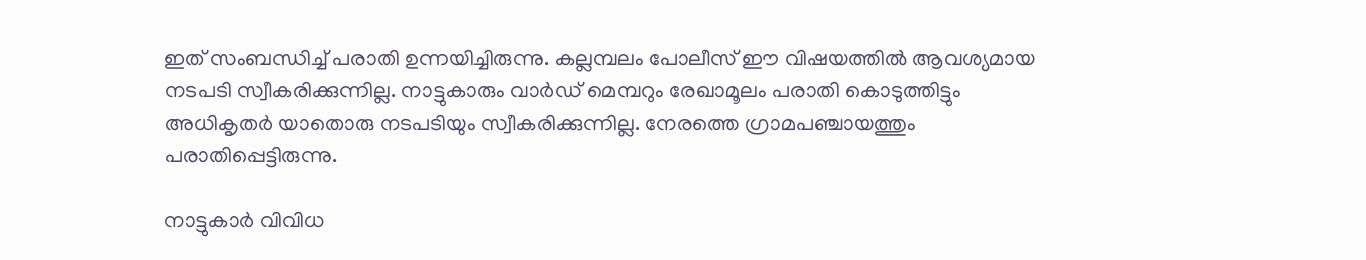ഇത് സംബന്ധിച്ച് പരാതി ഉന്നയിച്ചിരുന്നു. കല്ലമ്പലം പോലീസ് ഈ വിഷയത്തിൽ ആവശ്യമായ നടപടി സ്വീകരിക്കുന്നില്ല. നാട്ടുകാരും വാർഡ് മെമ്പറും രേഖാമൂലം പരാതി കൊടുത്തിട്ടും അധികൃതർ യാതൊരു നടപടിയും സ്വീകരിക്കുന്നില്ല. നേരത്തെ ഗ്രാമപഞ്ചായത്തും പരാതിപ്പെട്ടിരുന്നു.

നാട്ടുകാർ വിവിധ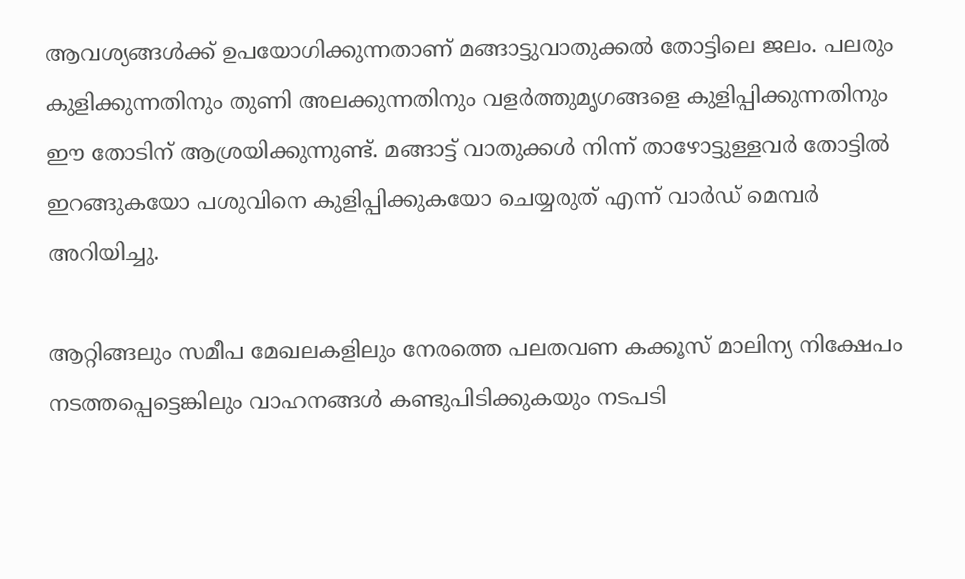ആവശ്യങ്ങൾക്ക് ഉപയോഗിക്കുന്നതാണ് മങ്ങാട്ടുവാതുക്കൽ തോട്ടിലെ ജലം. പലരും കുളിക്കുന്നതിനും തുണി അലക്കുന്നതിനും വളർത്തുമൃഗങ്ങളെ കുളിപ്പിക്കുന്നതിനും ഈ തോടിന് ആശ്രയിക്കുന്നുണ്ട്. മങ്ങാട്ട് വാതുക്കൾ നിന്ന് താഴോട്ടുള്ളവർ തോട്ടിൽ ഇറങ്ങുകയോ പശുവിനെ കുളിപ്പിക്കുകയോ ചെയ്യരുത് എന്ന് വാർഡ് മെമ്പർ അറിയിച്ചു.

ആറ്റിങ്ങലും സമീപ മേഖലകളിലും നേരത്തെ പലതവണ കക്കൂസ് മാലിന്യ നിക്ഷേപം നടത്തപ്പെട്ടെങ്കിലും വാഹനങ്ങൾ കണ്ടുപിടിക്കുകയും നടപടി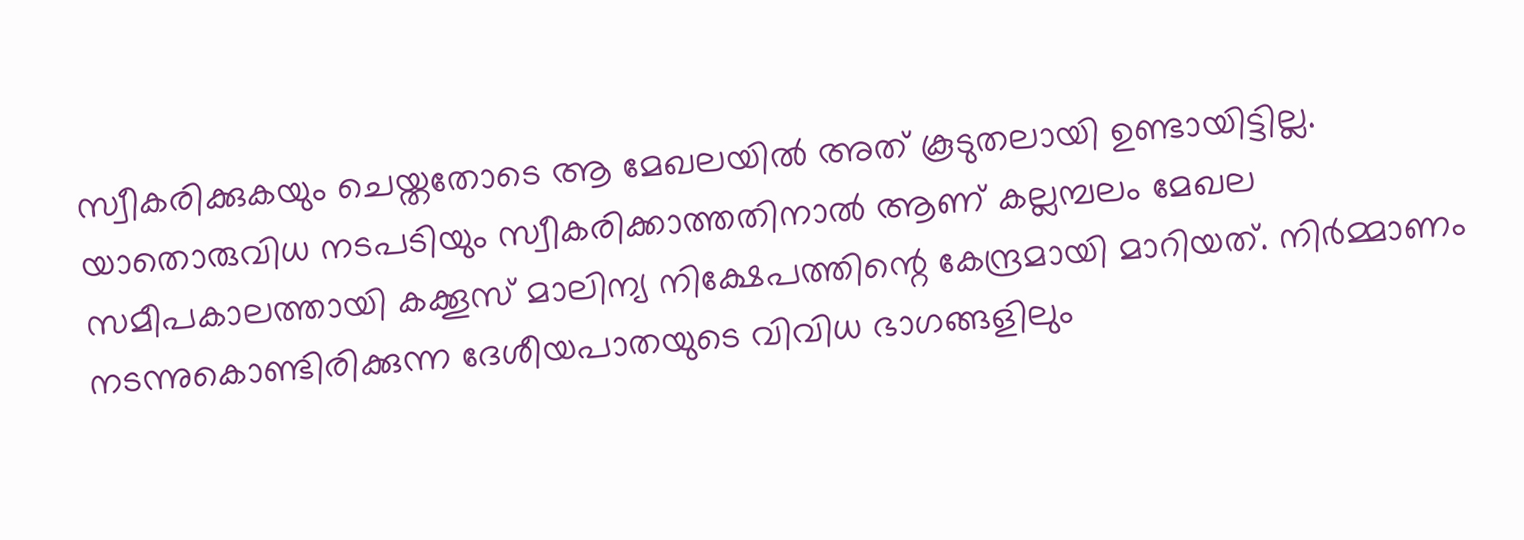സ്വീകരിക്കുകയും ചെയ്തതോടെ ആ മേഖലയിൽ അത് കൂടുതലായി ഉണ്ടായിട്ടില്ല. യാതൊരുവിധ നടപടിയും സ്വീകരിക്കാത്തതിനാൽ ആണ് കല്ലമ്പലം മേഖല സമീപകാലത്തായി കക്കൂസ് മാലിന്യ നിക്ഷേപത്തിന്റെ കേന്ദ്രമായി മാറിയത്. നിർമ്മാണം നടന്നുകൊണ്ടിരിക്കുന്ന ദേശീയപാതയുടെ വിവിധ ഭാഗങ്ങളിലും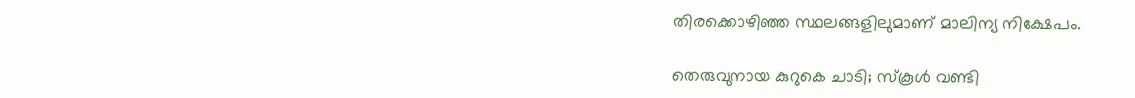തിരക്കൊഴിഞ്ഞ സ്ഥലങ്ങളിലുമാണ് മാലിന്യ നിക്ഷേപം.

തെരുവുനായ കുറുകെ ചാടി; സ്കൂൾ വണ്ടി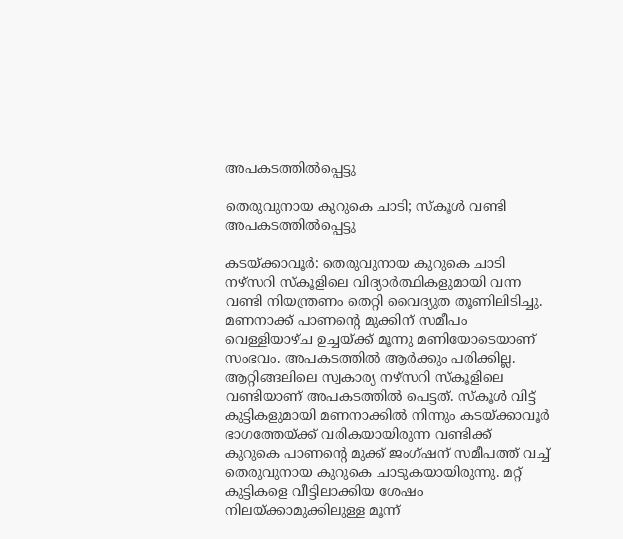അപകടത്തിൽപ്പെട്ടു

തെരുവുനായ കുറുകെ ചാടി; സ്കൂൾ വണ്ടി അപകടത്തിൽപ്പെട്ടു

കടയ്ക്കാവൂർ: തെരുവുനായ കുറുകെ ചാടി നഴ്സറി സ്കൂളിലെ വിദ്യാർത്ഥികളുമായി വന്ന വണ്ടി നിയന്ത്രണം തെറ്റി വൈദ്യുത തൂണിലിടിച്ചു. മണനാക്ക് പാണന്റെ മുക്കിന് സമീപം വെള്ളിയാഴ്ച ഉച്ചയ്ക്ക് മൂന്നു മണിയോടെയാണ് സംഭവം. അപകടത്തിൽ ആർക്കും പരിക്കില്ല. ആറ്റിങ്ങലിലെ സ്വകാര്യ നഴ്സറി സ്കൂളിലെ വണ്ടിയാണ് അപകടത്തിൽ പെട്ടത്. സ്കൂൾ വിട്ട് കുട്ടികളുമായി മണനാക്കിൽ നിന്നും കടയ്ക്കാവൂർ ഭാഗത്തേയ്ക്ക് വരികയായിരുന്ന വണ്ടിക്ക് കുറുകെ പാണന്റെ മുക്ക് ജംഗ്ഷന് സമീപത്ത് വച്ച് തെരുവുനായ കുറുകെ ചാടുകയായിരുന്നു. മറ്റ് കുട്ടികളെ വീട്ടിലാക്കിയ ശേഷം നിലയ്ക്കാമുക്കിലുള്ള മൂന്ന്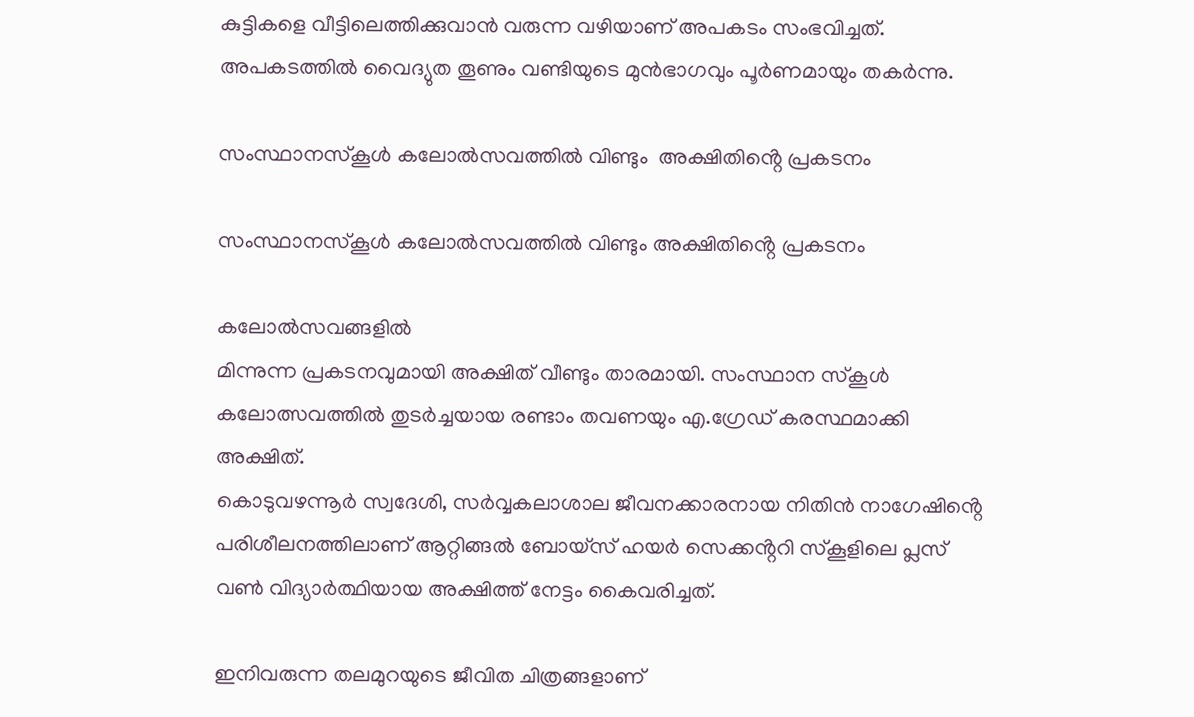കുട്ടികളെ വീട്ടിലെത്തിക്കുവാൻ വരുന്ന വഴിയാണ് അപകടം സംഭവിച്ചത്. അപകടത്തിൽ വൈദ്യുത തൂണും വണ്ടിയുടെ മുൻഭാഗവും പൂർണമായും തകർന്നു.

സംസ്ഥാനസ്കൂൾ കലോൽസവത്തിൽ വിണ്ടും  അക്ഷിതിൻ്റെ പ്രകടനം

സംസ്ഥാനസ്കൂൾ കലോൽസവത്തിൽ വിണ്ടും അക്ഷിതിൻ്റെ പ്രകടനം

കലോൽസവങ്ങളിൽ
മിന്നുന്ന പ്രകടനവുമായി അക്ഷിത് വീണ്ടും താരമായി. സംസ്ഥാന സ്കൂൾ കലോത്സവത്തിൽ തുടർച്ചയായ രണ്ടാം തവണയും എ.ഗ്രേഡ് കരസ്ഥമാക്കി അക്ഷിത്.
കൊടുവഴന്നൂർ സ്വദേശി, സർവ്വകലാശാല ജീവനക്കാരനായ നിതിൻ നാഗേഷിൻ്റെ പരിശീലനത്തിലാണ് ആറ്റിങ്ങൽ ബോയ്സ് ഹയർ സെക്കൻ്ററി സ്കൂളിലെ പ്ലസ് വൺ വിദ്യാർത്ഥിയായ അക്ഷിത്ത് നേട്ടം കൈവരിച്ചത്.

ഇനിവരുന്ന തലമുറയുടെ ജീവിത ചിത്രങ്ങളാണ്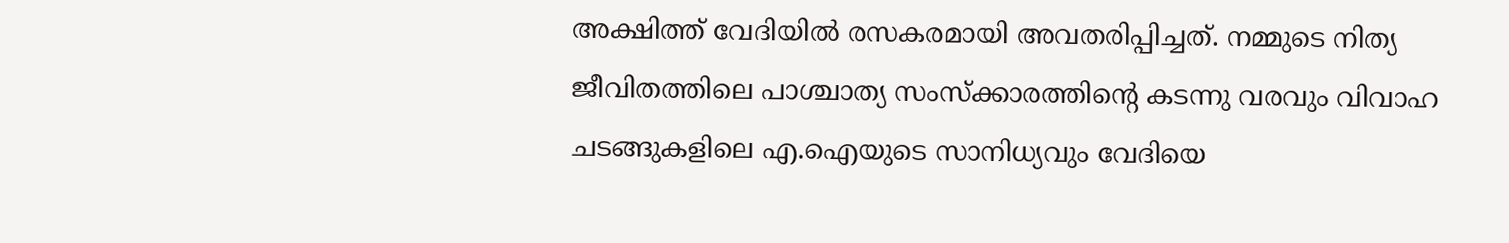അക്ഷിത്ത് വേദിയിൽ രസകരമായി അവതരിപ്പിച്ചത്. നമ്മുടെ നിത്യ ജീവിതത്തിലെ പാശ്ചാത്യ സംസ്ക്കാരത്തിൻ്റെ കടന്നു വരവും വിവാഹ ചടങ്ങുകളിലെ എ.ഐയുടെ സാനിധ്യവും വേദിയെ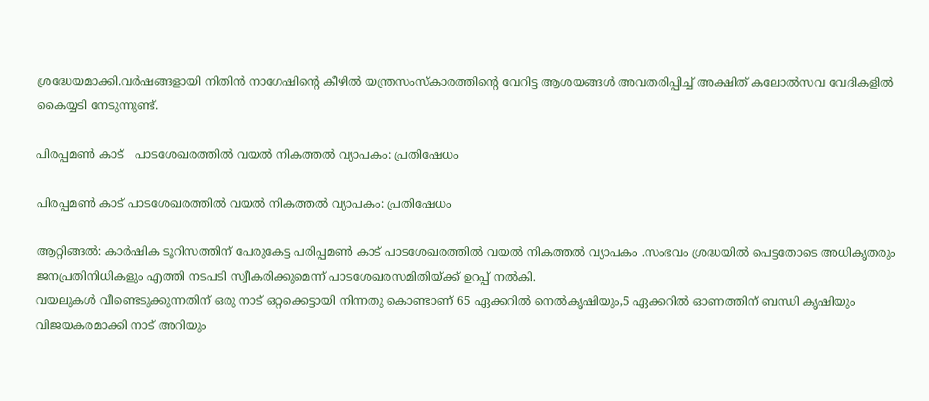ശ്രദ്ധേയമാക്കി.വർഷങ്ങളായി നിതിൻ നാഗേഷിൻ്റെ കീഴിൽ യന്ത്രസംസ്കാരത്തിൻ്റെ വേറിട്ട ആശയങ്ങൾ അവതരിപ്പിച്ച് അക്ഷിത് കലോൽസവ വേദികളിൽ കൈയ്യടി നേടുന്നുണ്ട്.

പിരപ്പമൺ കാട്   പാടശേഖരത്തിൽ വയൽ നികത്തൽ വ്യാപകം: പ്രതിഷേധം

പിരപ്പമൺ കാട് പാടശേഖരത്തിൽ വയൽ നികത്തൽ വ്യാപകം: പ്രതിഷേധം

ആറ്റിങ്ങൽ: കാർഷിക ടൂറിസത്തിന് പേരുകേട്ട പരിപ്പമൺ കാട് പാടശേഖരത്തിൽ വയൽ നികത്തൽ വ്യാപകം .സംഭവം ശ്രദ്ധയിൽ പെട്ടതോടെ അധികൃതരും ജനപ്രതിനിധികളും എത്തി നടപടി സ്വീകരിക്കുമെന്ന് പാടശേഖരസമിതിയ്ക്ക് ഉറപ്പ് നൽകി.
വയലുകൾ വീണ്ടെടുക്കുന്നതിന് ഒരു നാട് ഒറ്റക്കെട്ടായി നിന്നതു കൊണ്ടാണ് 65 ഏക്കറിൽ നെൽകൃഷിയും,5 ഏക്കറിൽ ഓണത്തിന് ബന്ധി കൃഷിയും വിജയകരമാക്കി നാട് അറിയും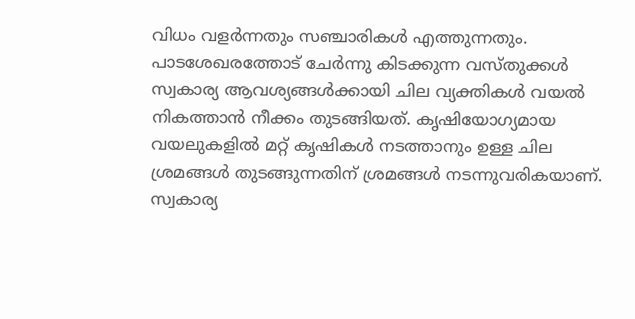വിധം വളർന്നതും സഞ്ചാരികൾ എത്തുന്നതും. പാടശേഖരത്തോട് ചേർന്നു കിടക്കുന്ന വസ്തുക്കൾ
സ്വകാര്യ ആവശ്യങ്ങൾക്കായി ചില വ്യക്തികൾ വയൽ നികത്താൻ നീക്കം തുടങ്ങിയത്. കൃഷിയോഗ്യമായ വയലുകളിൽ മറ്റ് കൃഷികൾ നടത്താനും ഉള്ള ചില ശ്രമങ്ങൾ തുടങ്ങുന്നതിന് ശ്രമങ്ങൾ നടന്നുവരികയാണ്.
സ്വകാര്യ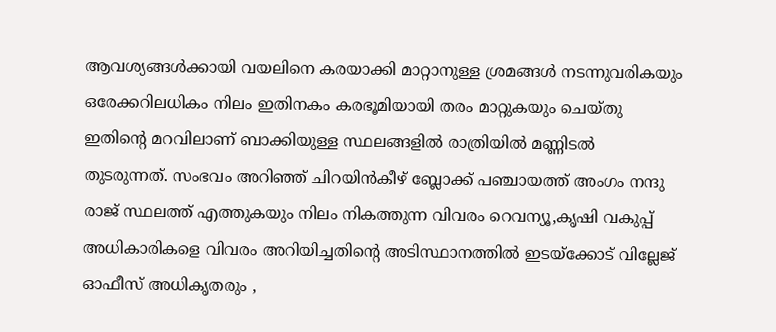ആവശ്യങ്ങൾക്കായി വയലിനെ കരയാക്കി മാറ്റാനുള്ള ശ്രമങ്ങൾ നടന്നുവരികയും ഒരേക്കറിലധികം നിലം ഇതിനകം കരഭൂമിയായി തരം മാറ്റുകയും ചെയ്തു ഇതിൻ്റെ മറവിലാണ് ബാക്കിയുള്ള സ്ഥലങ്ങളിൽ രാത്രിയിൽ മണ്ണിടൽ തുടരുന്നത്. സംഭവം അറിഞ്ഞ് ചിറയിൻകീഴ് ബ്ലോക്ക് പഞ്ചായത്ത് അംഗം നന്ദു രാജ് സ്ഥലത്ത് എത്തുകയും നിലം നികത്തുന്ന വിവരം റെവന്യൂ,കൃഷി വകുപ്പ് അധികാരികളെ വിവരം അറിയിച്ചതിൻ്റെ അടിസ്ഥാനത്തിൽ ഇടയ്ക്കോട് വില്ലേജ് ഓഫീസ് അധികൃതരും ,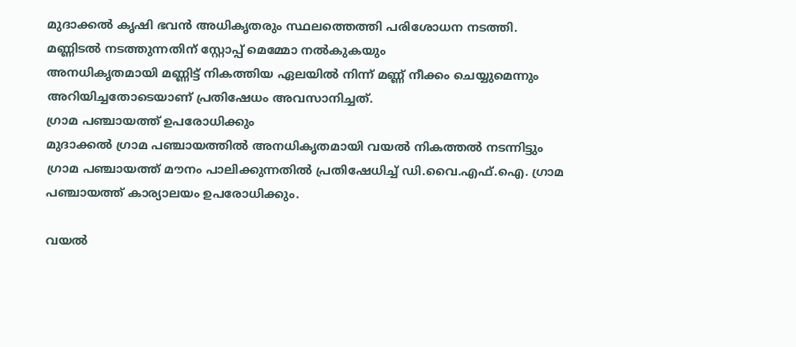മുദാക്കൽ കൃഷി ഭവൻ അധികൃതരും സ്ഥലത്തെത്തി പരിശോധന നടത്തി. മണ്ണിടൽ നടത്തുന്നതിന് സ്റ്റോപ്പ് മെമ്മോ നൽകുകയും
അനധികൃതമായി മണ്ണിട്ട് നികത്തിയ ഏലയിൽ നിന്ന് മണ്ണ് നീക്കം ചെയ്യുമെന്നും അറിയിച്ചതോടെയാണ് പ്രതിഷേധം അവസാനിച്ചത്.
ഗ്രാമ പഞ്ചായത്ത് ഉപരോധിക്കും
മുദാക്കൽ ഗ്രാമ പഞ്ചായത്തിൽ അനധികൃതമായി വയൽ നികത്തൽ നടന്നിട്ടും ഗ്രാമ പഞ്ചായത്ത് മൗനം പാലിക്കുന്നതിൽ പ്രതിഷേധിച്ച് ഡി.വൈ.എഫ്.ഐ. ഗ്രാമ പഞ്ചായത്ത് കാര്യാലയം ഉപരോധിക്കും.

വയൽ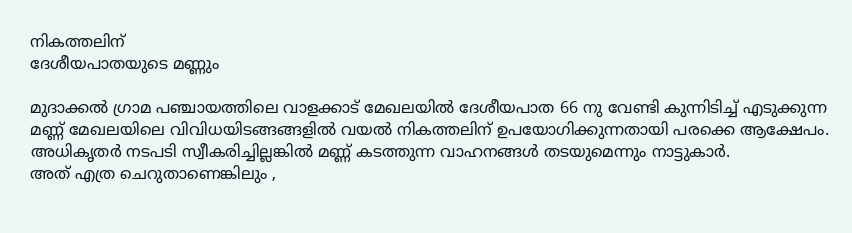നികത്തലിന്
ദേശീയപാതയുടെ മണ്ണും

മുദാക്കൽ ഗ്രാമ പഞ്ചായത്തിലെ വാളക്കാട് മേഖലയിൽ ദേശീയപാത 66 നു വേണ്ടി കുന്നിടിച്ച് എടുക്കുന്ന മണ്ണ് മേഖലയിലെ വിവിധയിടങ്ങങ്ങളിൽ വയൽ നികത്തലിന് ഉപയോഗിക്കുന്നതായി പരക്കെ ആക്ഷേപം. അധികൃതർ നടപടി സ്വീകരിച്ചില്ലങ്കിൽ മണ്ണ് കടത്തുന്ന വാഹനങ്ങൾ തടയുമെന്നും നാട്ടുകാർ.
അത് എത്ര ചെറുതാണെങ്കിലും ,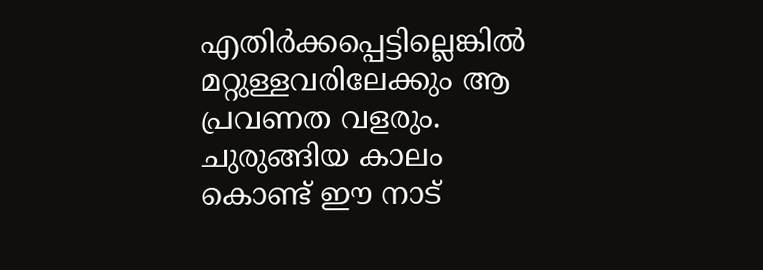എതിർക്കപ്പെട്ടില്ലെങ്കിൽ മറ്റുള്ളവരിലേക്കും ആ പ്രവണത വളരും. ചുരുങ്ങിയ കാലം കൊണ്ട് ഈ നാട്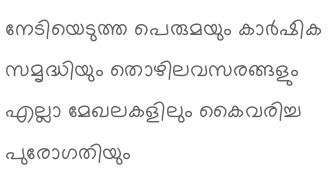നേടിയെടുത്ത പെരുമയും കാർഷിക സമൃദ്ധിയും തൊഴിലവസരങ്ങളും എല്ലാ മേഖലകളിലും കൈവരിച്ച പുരോഗതിയും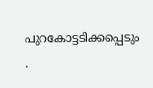പുറകോട്ടടിക്കപ്പെടും .